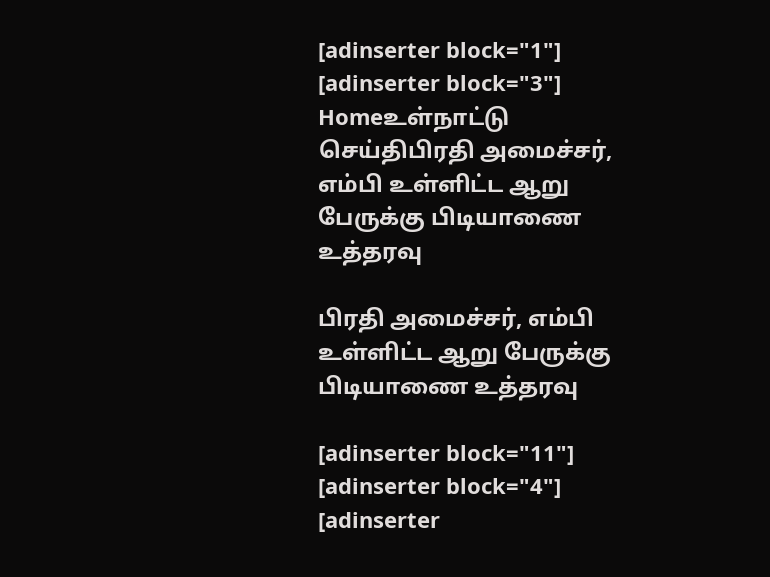[adinserter block="1"]
[adinserter block="3"]
Homeஉள்நாட்டு செய்திபிரதி அமைச்சர், எம்பி உள்ளிட்ட ஆறு பேருக்கு பிடியாணை உத்தரவு

பிரதி அமைச்சர், எம்பி உள்ளிட்ட ஆறு பேருக்கு பிடியாணை உத்தரவு

[adinserter block="11"]
[adinserter block="4"]
[adinserter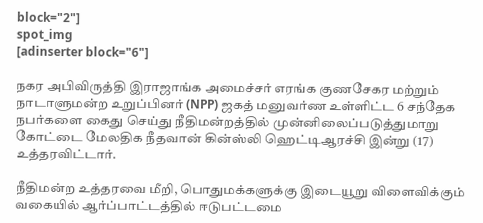block="2"]
spot_img
[adinserter block="6"]

நகர அபிவிருத்தி இராஜாங்க அமைச்சர் எரங்க குணசேகர மற்றும் நாடாளுமன்ற உறுப்பினர் (NPP) ஜகத் மனுவர்ண உள்ளிட்ட 6 சந்தேக நபர்களை கைது செய்து நீதிமன்றத்தில் முன்னிலைப்படுத்துமாறு கோட்டை மேலதிக நீதவான் கின்ஸ்லி ஹெட்டிஆரச்சி இன்று (17) உத்தரவிட்டார்.

நீதிமன்ற உத்தரவை மீறி, பொதுமக்களுக்கு இடையூறு விளைவிக்கும் வகையில் ஆர்ப்பாட்டத்தில் ஈடுபட்டமை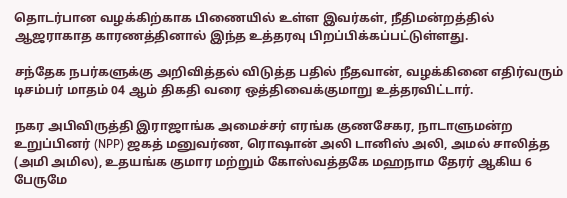தொடர்பான வழக்கிற்காக பிணையில் உள்ள இவர்கள், நீதிமன்றத்தில் ஆஜராகாத காரணத்தினால் இந்த உத்தரவு பிறப்பிக்கப்பட்டுள்ளது.

சந்தேக நபர்களுக்கு அறிவித்தல் விடுத்த பதில் நீதவான், வழக்கினை எதிர்வரும் டிசம்பர் மாதம் 04 ஆம் திகதி வரை ஒத்திவைக்குமாறு உத்தரவிட்டார்.

நகர அபிவிருத்தி இராஜாங்க அமைச்சர் எரங்க குணசேகர, நாடாளுமன்ற உறுப்பினர் (NPP) ஜகத் மனுவர்ண, ரொஷான் அலி டானிஸ் அலி, அமல் சாலித்த (அமி அமில), உதயங்க குமார மற்றும் கோஸ்வத்தகே மஹநாம தேரர் ஆகிய 6 பேருமே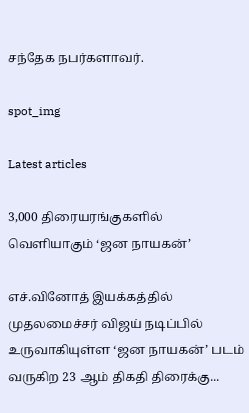சந்தேக நபர்களாவர்.

spot_img

Latest articles

3,000 திரையரங்குகளில் வெளியாகும் ‘ஜன நாயகன்’

எச்.வினோத் இயக்கத்தில் முதலமைச்சர் விஜய் நடிப்பில் உருவாகியுள்ள ‘ஜன நாயகன்’ படம் வருகிற 23 ஆம் திகதி திரைக்கு...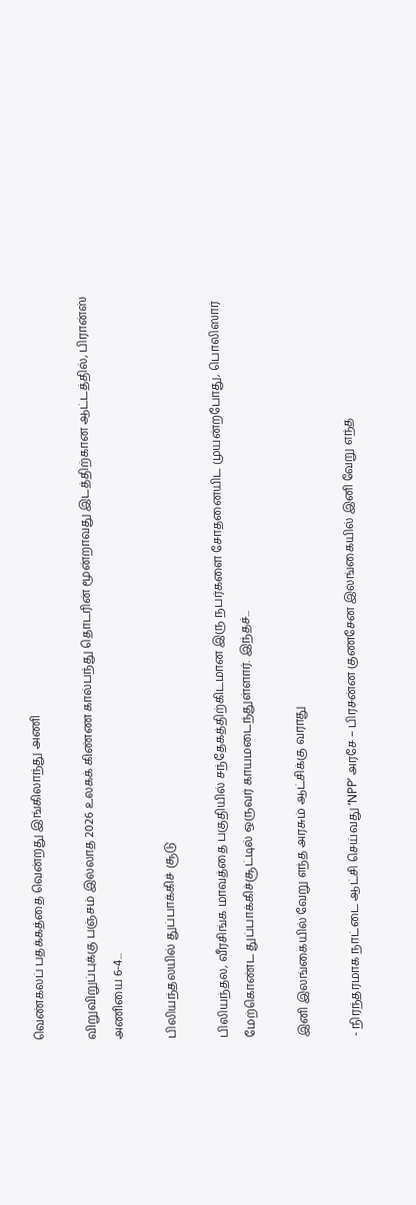வெண்கலப் பதக்கத்தை வென்றது இங்கிலாந்து அணி

விறுவிறுப்புக்கு பஞ்சம் இல்லாத 2026 உலகக் கிண்ண கால்பந்து தொடரின் மூன்றாவது இடத்திற்கான ஆட்டத்தில், பிரான்ஸ் அணியை 6-4...

பிலியந்தலயில் துப்பாக்கிச் சூடு

பிலியந்தல, வீரசிங்க மாவத்தை பகுதியில் சந்தேகத்திற்கிடமான இரு நபர்களை சோதனையிட முயன்றபோது, பொலிஸார் மேற்கொண்ட துப்பாக்கிச்சூட்டில் ஒருவர் காயமடைந்துள்ளார். இந்தச்...

இனி இலங்கையில் வேறு எந்த அரசும் ஆட்சிக்கு வராது

- நிரந்தரமாக நாட்டை ஆட்சி செய்வது ‘NPP’ அரசே – பிரசன்ன குணசேன இலங்கையில் இனி வேறு எந்த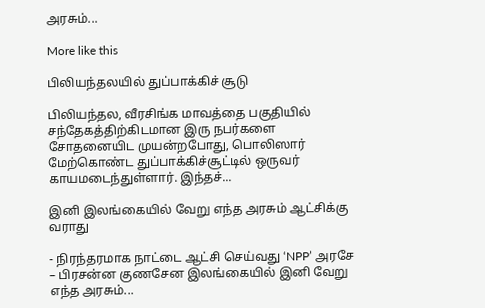அரசும்...

More like this

பிலியந்தலயில் துப்பாக்கிச் சூடு

பிலியந்தல, வீரசிங்க மாவத்தை பகுதியில் சந்தேகத்திற்கிடமான இரு நபர்களை சோதனையிட முயன்றபோது, பொலிஸார் மேற்கொண்ட துப்பாக்கிச்சூட்டில் ஒருவர் காயமடைந்துள்ளார். இந்தச்...

இனி இலங்கையில் வேறு எந்த அரசும் ஆட்சிக்கு வராது

- நிரந்தரமாக நாட்டை ஆட்சி செய்வது ‘NPP’ அரசே – பிரசன்ன குணசேன இலங்கையில் இனி வேறு எந்த அரசும்...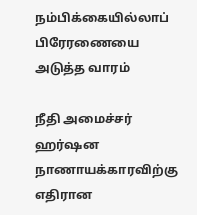நம்பிக்கையில்லாப் பிரேரணையை அடுத்த வாரம்

நீதி அமைச்சர் ஹர்ஷன நாணாயக்காரவிற்கு எதிரான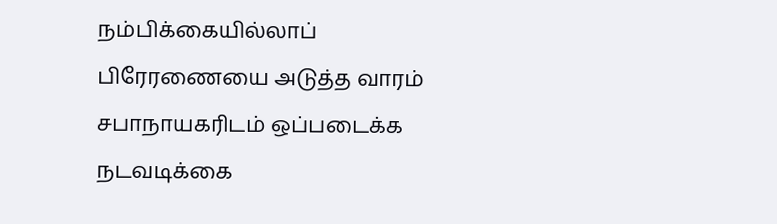நம்பிக்கையில்லாப் பிரேரணையை அடுத்த வாரம் சபாநாயகரிடம் ஒப்படைக்க நடவடிக்கை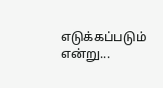எடுக்கப்படும் என்று...